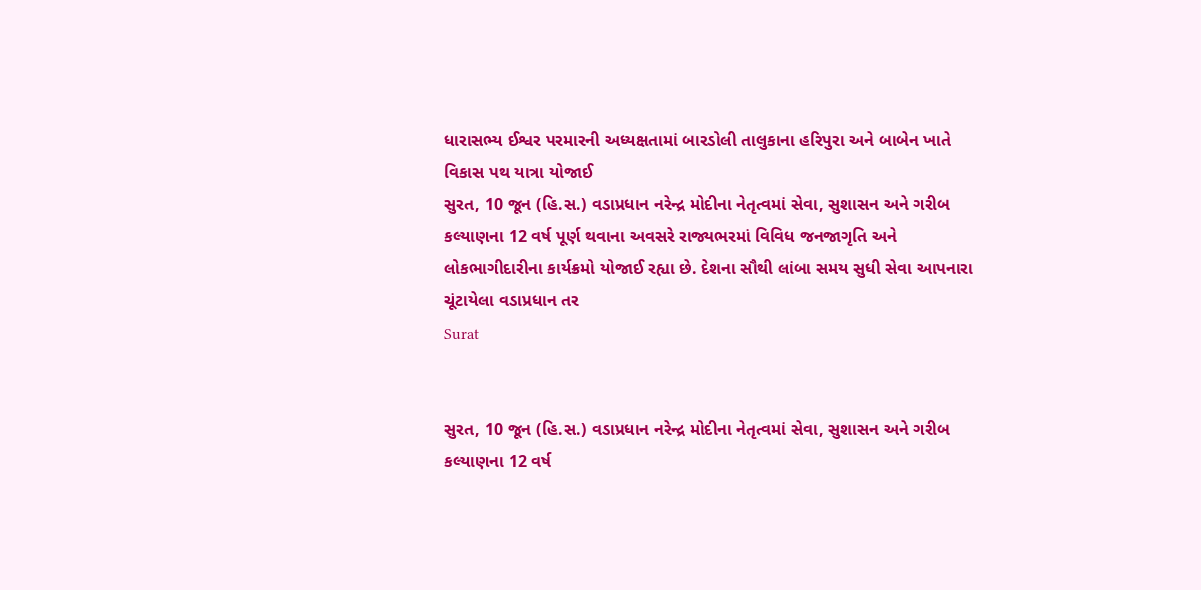ધારાસભ્ય ઈશ્વર પરમારની અધ્યક્ષતામાં બારડોલી તાલુકાના હરિપુરા અને બાબેન ખાતે વિકાસ પથ યાત્રા યોજાઈ
સુરત, 10 જૂન (હિ.સ.) વડાપ્રધાન નરેન્દ્ર મોદીના નેતૃત્વમાં સેવા, સુશાસન અને ગરીબ કલ્યાણના 12 વર્ષ પૂર્ણ થવાના અવસરે રાજ્યભરમાં વિવિધ જનજાગૃતિ અને લોકભાગીદારીના કાર્યક્રમો યોજાઈ રહ્યા છે. દેશના સૌથી લાંબા સમય સુધી સેવા આપનારા ચૂંટાયેલા વડાપ્રધાન તર
Surat


સુરત, 10 જૂન (હિ.સ.) વડાપ્રધાન નરેન્દ્ર મોદીના નેતૃત્વમાં સેવા, સુશાસન અને ગરીબ કલ્યાણના 12 વર્ષ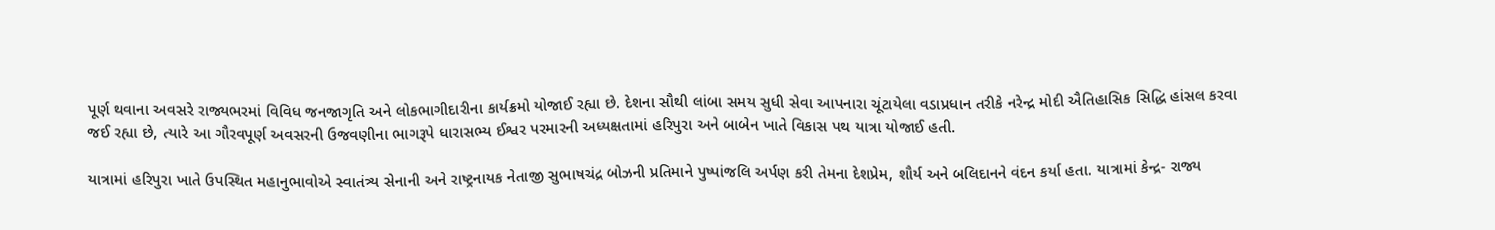પૂર્ણ થવાના અવસરે રાજ્યભરમાં વિવિધ જનજાગૃતિ અને લોકભાગીદારીના કાર્યક્રમો યોજાઈ રહ્યા છે. દેશના સૌથી લાંબા સમય સુધી સેવા આપનારા ચૂંટાયેલા વડાપ્રધાન તરીકે નરેન્દ્ર મોદી ઐતિહાસિક સિદ્ધિ હાંસલ કરવા જઈ રહ્યા છે, ત્યારે આ ગૌરવપૂર્ણ અવસરની ઉજવણીના ભાગરૂપે ધારાસભ્ય ઈશ્વર પરમારની અધ્યક્ષતામાં હરિપુરા અને બાબેન ખાતે વિકાસ પથ યાત્રા યોજાઈ હતી.

યાત્રામાં હરિપુરા ખાતે ઉપસ્થિત મહાનુભાવોએ સ્વાતંત્ર્ય સેનાની અને રાષ્ટ્રનાયક નેતાજી સુભાષચંદ્ર બોઝની પ્રતિમાને પુષ્પાંજલિ અર્પણ કરી તેમના દેશપ્રેમ, શૌર્ય અને બલિદાનને વંદન કર્યા હતા. યાત્રામાં કેન્દ્ર- રાજ્ય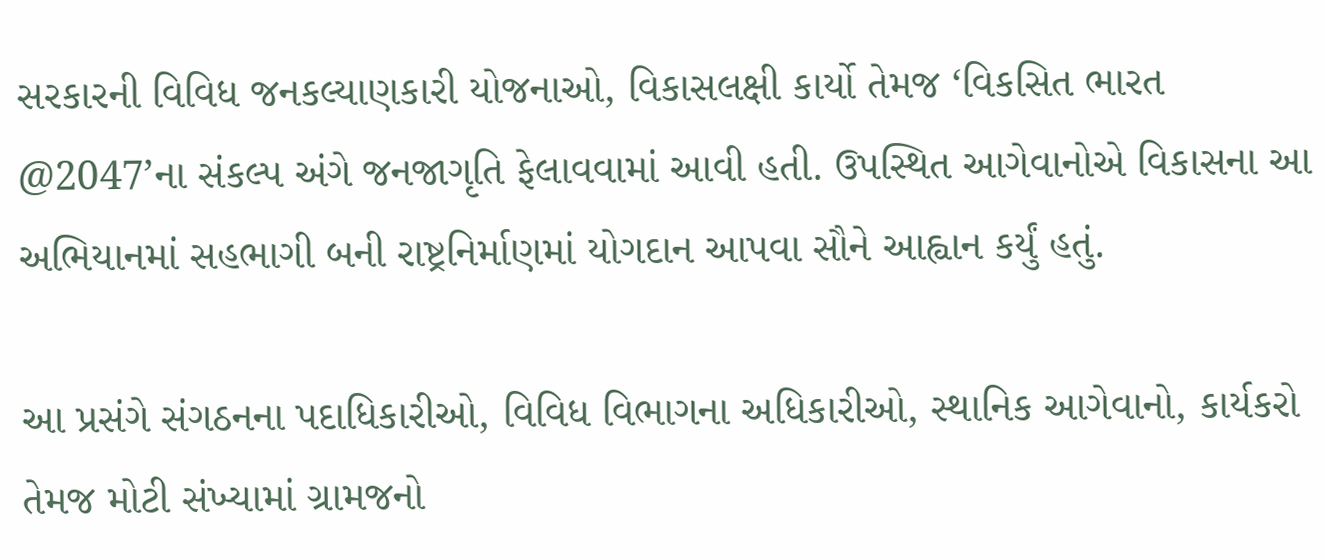સરકારની વિવિધ જનકલ્યાણકારી યોજનાઓ, વિકાસલક્ષી કાર્યો તેમજ ‘વિકસિત ભારત @2047’ના સંકલ્પ અંગે જનજાગૃતિ ફેલાવવામાં આવી હતી. ઉપસ્થિત આગેવાનોએ વિકાસના આ અભિયાનમાં સહભાગી બની રાષ્ટ્રનિર્માણમાં યોગદાન આપવા સૌને આહ્વાન કર્યું હતું.

આ પ્રસંગે સંગઠનના પદાધિકારીઓ, વિવિધ વિભાગના અધિકારીઓ, સ્થાનિક આગેવાનો, કાર્યકરો તેમજ મોટી સંખ્યામાં ગ્રામજનો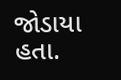જોડાયા હતા.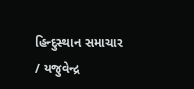હિન્દુસ્થાન સમાચાર / યજુવેન્દ્ર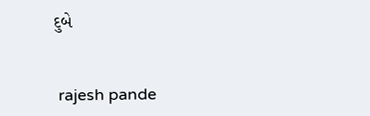દુબે


 rajesh pande